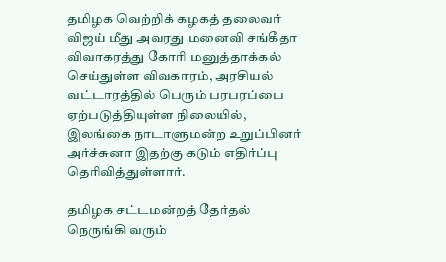தமிழக வெற்றிக் கழகத் தலைவர் விஜய் மீது அவரது மனைவி சங்கீதா விவாகரத்து கோரி மனுத்தாக்கல் செய்துள்ள விவகாரம், அரசியல் வட்டாரத்தில் பெரும் பரபரப்பை ஏற்படுத்தியுள்ள நிலையில், இலங்கை நாடாளுமன்ற உறுப்பினர் அர்ச்சுனா இதற்கு கடும் எதிர்ப்பு தெரிவித்துள்ளார்.

தமிழக சட்டமன்றத் தேர்தல் நெருங்கி வரும்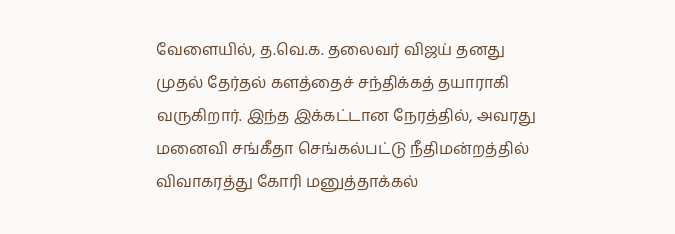வேளையில், த.வெ.க. தலைவர் விஜய் தனது முதல் தேர்தல் களத்தைச் சந்திக்கத் தயாராகி வருகிறார். இந்த இக்கட்டான நேரத்தில், அவரது மனைவி சங்கீதா செங்கல்பட்டு நீதிமன்றத்தில் விவாகரத்து கோரி மனுத்தாக்கல்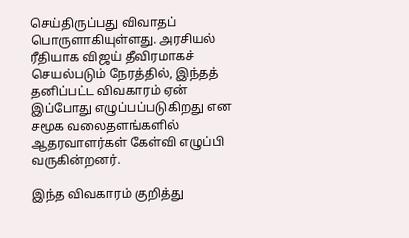செய்திருப்பது விவாதப் பொருளாகியுள்ளது. அரசியல் ரீதியாக விஜய் தீவிரமாகச் செயல்படும் நேரத்தில், இந்தத் தனிப்பட்ட விவகாரம் ஏன் இப்போது எழுப்பப்படுகிறது என சமூக வலைதளங்களில் ஆதரவாளர்கள் கேள்வி எழுப்பி வருகின்றனர்.

இந்த விவகாரம் குறித்து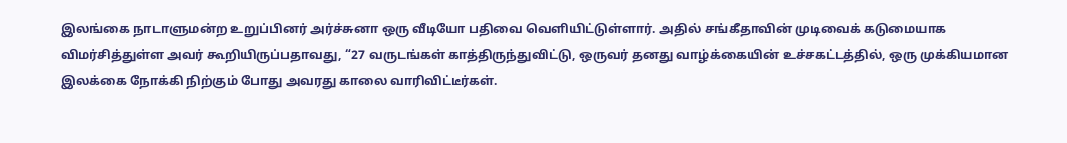இலங்கை நாடாளுமன்ற உறுப்பினர் அர்ச்சுனா ஒரு வீடியோ பதிவை வெளியிட்டுள்ளார். அதில் சங்கீதாவின் முடிவைக் கடுமையாக விமர்சித்துள்ள அவர் கூறியிருப்பதாவது, “27 வருடங்கள் காத்திருந்துவிட்டு, ஒருவர் தனது வாழ்க்கையின் உச்சகட்டத்தில், ஒரு முக்கியமான இலக்கை நோக்கி நிற்கும் போது அவரது காலை வாரிவிட்டீர்கள்.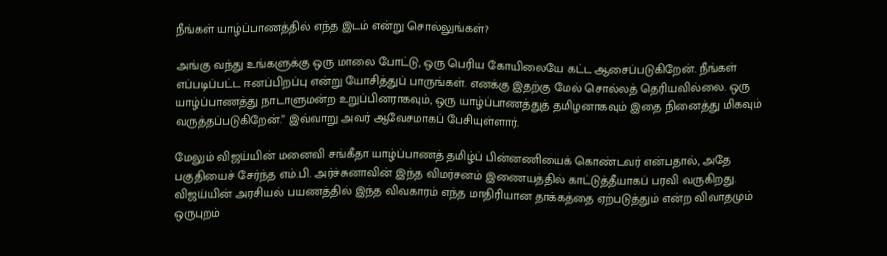நீங்கள் யாழ்ப்பாணத்தில் எந்த இடம் என்று சொல்லுங்கள்?

அங்கு வந்து உங்களுக்கு ஒரு மாலை போட்டு, ஒரு பெரிய கோயிலையே கட்ட ஆசைப்படுகிறேன். நீங்கள் எப்படிப்பட்ட ஈனப்பிறப்பு என்று யோசித்துப் பாருங்கள். எனக்கு இதற்கு மேல் சொல்லத் தெரியவில்லை. ஒரு யாழ்ப்பாணத்து நாடாளுமன்ற உறுப்பினராகவும், ஒரு யாழ்ப்பாணத்துத் தமிழனாகவும் இதை நினைத்து மிகவும் வருத்தப்படுகிறேன்.” இவ்வாறு அவர் ஆவேசமாகப் பேசியுள்ளார்.

மேலும் விஜய்யின் மனைவி சங்கீதா யாழ்ப்பாணத் தமிழ்ப் பின்னணியைக் கொண்டவர் என்பதால், அதே பகுதியைச் சேர்ந்த எம்.பி. அர்ச்சுனாவின் இந்த விமர்சனம் இணையத்தில் காட்டுத்தீயாகப் பரவி வருகிறது. விஜய்யின் அரசியல் பயணத்தில் இந்த விவகாரம் எந்த மாதிரியான தாக்கத்தை ஏற்படுத்தும் என்ற விவாதமும் ஒருபுறம்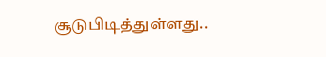சூடுபிடித்துள்ளது..